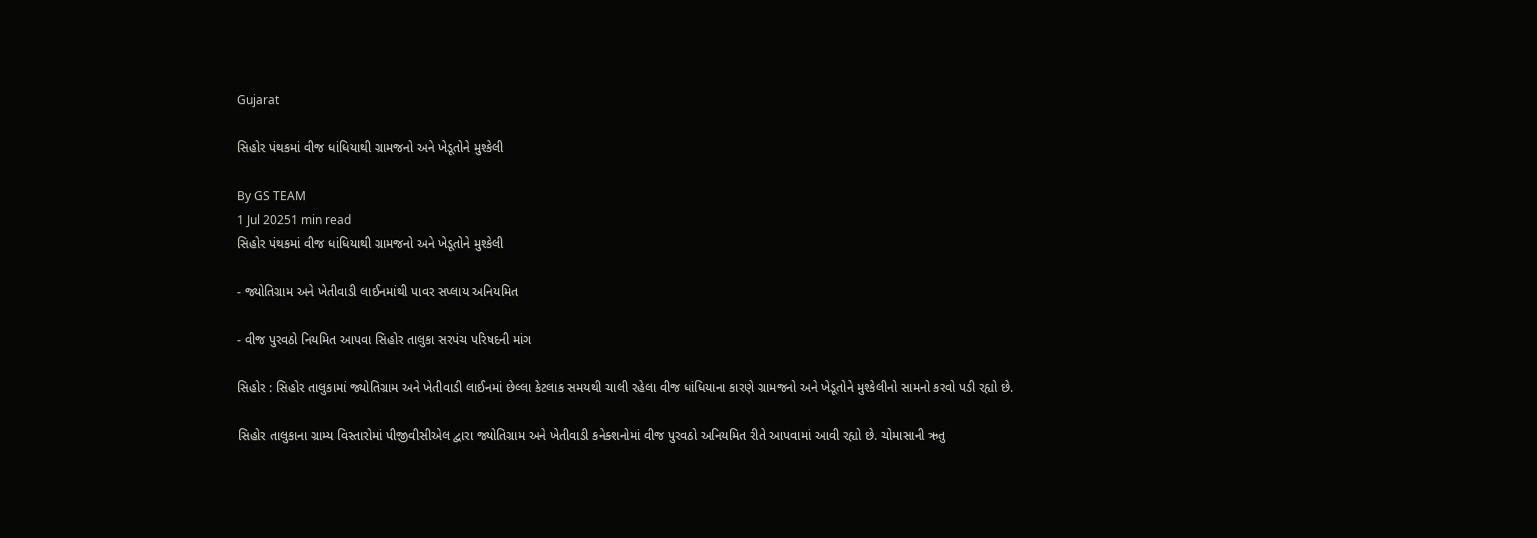Gujarat

સિહોર પંથકમાં વીજ ધાંધિયાથી ગ્રામજનો અને ખેડૂતોને મુશ્કેલી

By GS TEAM
1 Jul 20251 min read
સિહોર પંથકમાં વીજ ધાંધિયાથી ગ્રામજનો અને ખેડૂતોને મુશ્કેલી

- જ્યોતિગ્રામ અને ખેતીવાડી લાઈનમાંથી પાવર સપ્લાય અનિયમિત

- વીજ પુરવઠો નિયમિત આપવા સિહોર તાલુકા સરપંચ પરિષદની માંગ

સિહોર : સિહોર તાલુકામાં જ્યોતિગ્રામ અને ખેતીવાડી લાઈનમાં છેલ્લા કેટલાક સમયથી ચાલી રહેલા વીજ ધાંધિયાના કારણે ગ્રામજનો અને ખેડૂતોને મુશ્કેલીનો સામનો કરવો પડી રહ્યો છે.

સિહોર તાલુકાના ગ્રામ્ય વિસ્તારોમાં પીજીવીસીએલ દ્વારા જ્યોતિગ્રામ અને ખેતીવાડી કનેક્શનોમાં વીજ પુરવઠો અનિયમિત રીતે આપવામાં આવી રહ્યો છે. ચોમાસાની ઋતુ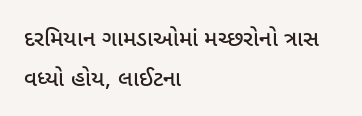દરમિયાન ગામડાઓમાં મચ્છરોનો ત્રાસ વધ્યો હોય, લાઈટના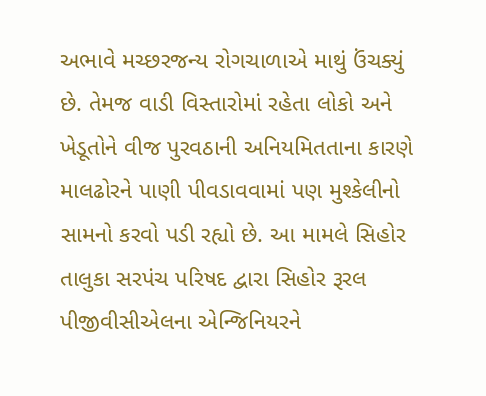અભાવે મચ્છરજન્ય રોગચાળાએ માથું ઉંચક્યું છે. તેમજ વાડી વિસ્તારોમાં રહેતા લોકો અને ખેડૂતોને વીજ પુરવઠાની અનિયમિતતાના કારણે માલઢોરને પાણી પીવડાવવામાં પણ મુશ્કેલીનો સામનો કરવો પડી રહ્યો છે. આ મામલે સિહોર તાલુકા સરપંચ પરિષદ દ્વારા સિહોર રૂરલ પીજીવીસીએલના એન્જિનિયરને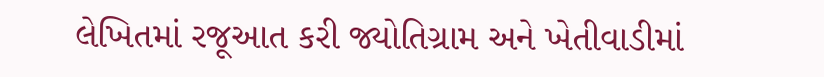લેખિતમાં રજૂઆત કરી જ્યોતિગ્રામ અને ખેતીવાડીમાં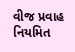વીજ પ્રવાહ નિયમિત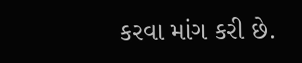કરવા માંગ કરી છે.